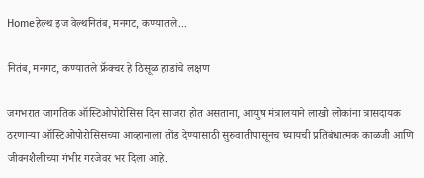Homeहेल्थ इज वेल्थनितंब, मनगट, कण्यातले...

नितंब, मनगट, कण्यातले फ्रॅक्चर हे ठिसूळ हाडांचे लक्षण

जगभरात जागतिक ऑस्टिओपोरोसिस दिन साजरा होत असताना, आयुष मंत्रालयाने लाखो लोकांना त्रासदायक ठरणाऱ्या ऑस्टिओपोरोसिसच्या आव्हानाला तोंड देण्यासाठी सुरुवातीपासूनच घ्यायची प्रतिबंधात्मक काळजी आणि जीवनशैलीच्या गंभीर गरजेवर भर दिला आहे.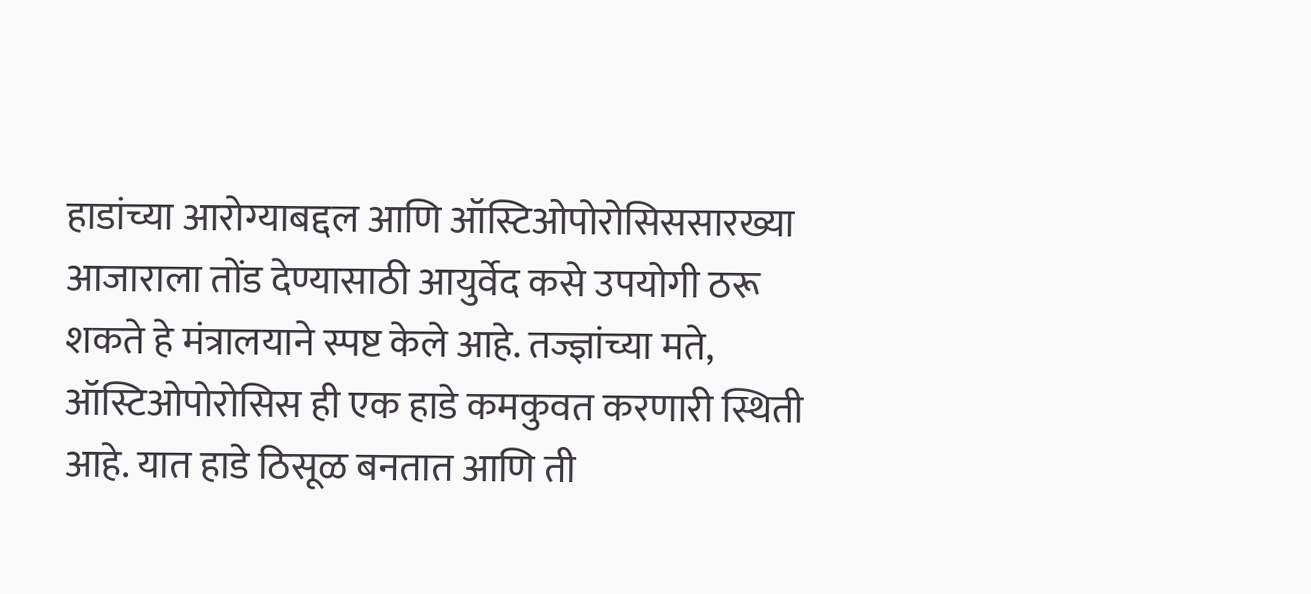हाडांच्या आरोग्याबद्दल आणि ऑस्टिओपोरोसिससारख्या आजाराला तोंड देण्यासाठी आयुर्वेद कसे उपयोगी ठरू शकते हे मंत्रालयाने स्पष्ट केले आहे. तज्ज्ञांच्या मते, ऑस्टिओपोरोसिस ही एक हाडे कमकुवत करणारी स्थिती आहे. यात हाडे ठिसूळ बनतात आणि ती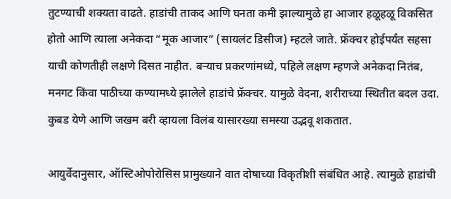तुटण्याची शक्यता वाढते. हाडांची ताकद आणि घनता कमी झाल्यामुळे हा आजार हळूहळू विकसित होतो आणि त्याला अनेकदा “मूक आजार” (सायलंट डिसीज) म्हटले जाते. फ्रॅक्चर होईपर्यंत सहसा याची कोणतीही लक्षणे दिसत नाहीत. बऱ्याच प्रकरणांमध्ये, पहिले लक्षण म्हणजे अनेकदा नितंब, मनगट किंवा पाठीच्या कण्यामध्ये झालेले हाडांचे फ्रॅक्चर. यामुळे वेदना, शरीराच्या स्थितीत बदल उदा. कुबड येणे आणि जखम बरी व्हायला विलंब यासारख्या समस्या उद्भवू शकतात.

आयुर्वेदानुसार, ऑस्टिओपोरोसिस प्रामुख्याने वात दोषाच्या विकृतीशी संबंधित आहे. त्यामुळे हाडांची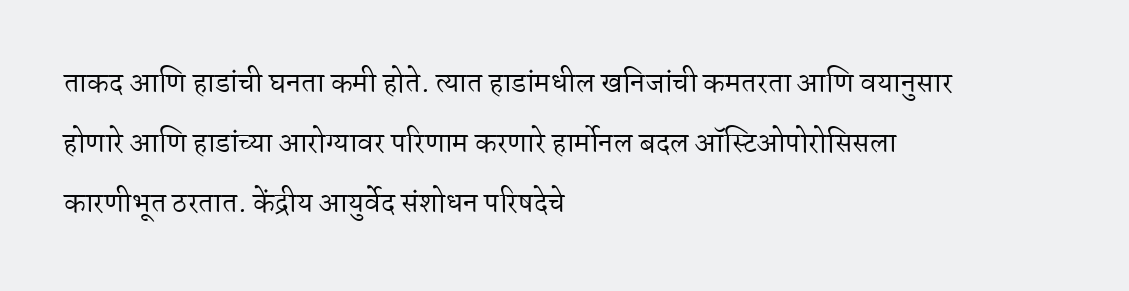ताकद आणि हाडांची घनता कमी होते. त्यात हाडांमधील खनिजांची कमतरता आणि वयानुसार होणारे आणि हाडांच्या आरोग्यावर परिणाम करणारे हार्मोनल बदल ऑस्टिओपोरोसिसला कारणीभूत ठरतात. केंद्रीय आयुर्वेद संशोधन परिषदेचे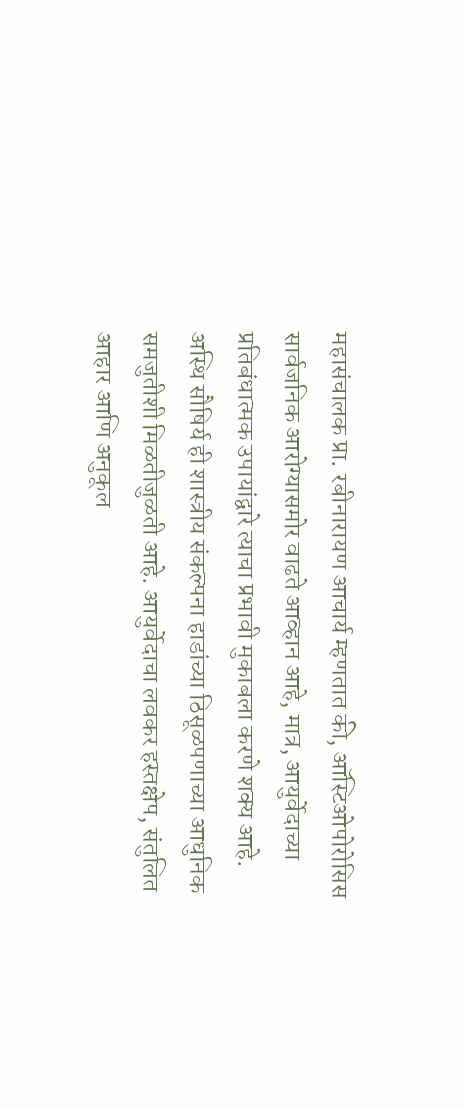महासंचालक प्रा. रबीनारायण आचार्य म्हणतात की, ऑस्टिओपोरोसिस सार्वजनिक आरोग्यासमोर वाढते आव्हान आहे, मात्र, आयुर्वेदाच्या प्रतिबंधात्मक उपायांद्वारे त्याचा प्रभावी मुकाबला करणे शक्य आहे. अस्थि सौषिर्य ही शास्त्रीय संकल्पना हाडांच्या ठिसूळपणाच्या आधुनिक समजुतीशी मिळतीजुळती आहे. आयुर्वेदाचा लवकर हस्तक्षेप, संतुलित आहार आणि अनुकूल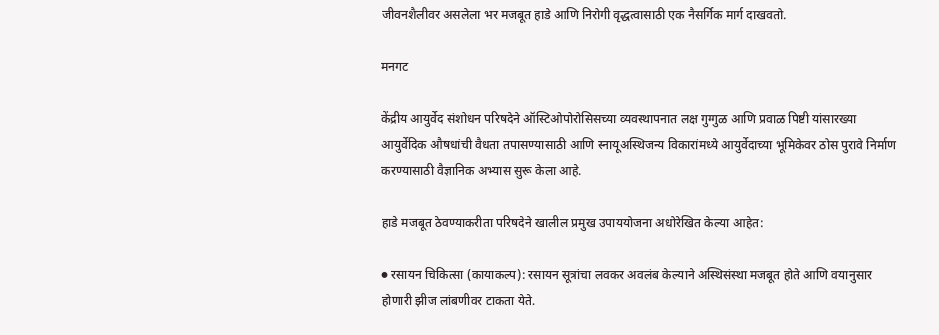जीवनशैलीवर असलेला भर मजबूत हाडे आणि निरोगी वृद्धत्वासाठी एक नैसर्गिक मार्ग दाखवतो.

मनगट

केंद्रीय आयुर्वेद संशोधन परिषदेने ऑस्टिओपोरोसिसच्या व्यवस्थापनात लक्ष गुग्गुळ आणि प्रवाळ पिष्टी यांसारख्या आयुर्वेदिक औषधांची वैधता तपासण्यासाठी आणि स्नायूअस्थिजन्य विकारांमध्ये आयुर्वेदाच्या भूमिकेवर ठोस पुरावे निर्माण करण्यासाठी वैज्ञानिक अभ्यास सुरू केला आहे.

हाडे मजबूत ठेवण्याकरीता परिषदेने खालील प्रमुख उपाययोजना अधोरेखित केल्या आहेत:

● रसायन चिकित्सा (कायाकल्प): रसायन सूत्रांचा लवकर अवलंब केल्याने अस्थिसंस्था मजबूत होते आणि वयानुसार होणारी झीज लांबणीवर टाकता येते.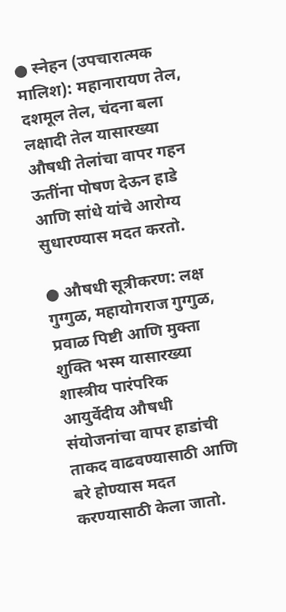● स्नेहन (उपचारात्मक मालिश): महानारायण तेल, दशमूल तेल, चंदना बला लक्षादी तेल यासारख्या औषधी तेलांचा वापर गहन ऊतींना पोषण देऊन हाडे आणि सांधे यांचे आरोग्य सुधारण्यास मदत करतो.

● औषधी सूत्रीकरण: लक्ष गुग्गुळ, महायोगराज गुग्गुळ, प्रवाळ पिष्टी आणि मुक्ता शुक्ति भस्म यासारख्या शास्त्रीय पारंपरिक आयुर्वेदीय औषधी संयोजनांचा वापर हाडांची ताकद वाढवण्यासाठी आणि बरे होण्यास मदत करण्यासाठी केला जातो.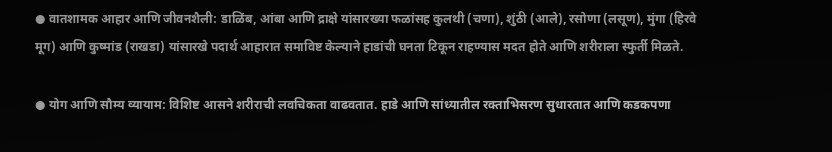● वातशामक आहार आणि जीवनशैली: डाळिंब, आंबा आणि द्राक्षे यांसारख्या फळांसह कुलथी (चणा), शुंठी (आले), रसोणा (लसूण), मुंगा (हिरवे मूग) आणि कुष्मांड (राखडा) यांसारखे पदार्थ आहारात समाविष्ट केल्याने हाडांची घनता टिकून राहण्यास मदत होते आणि शरीराला स्फुर्ती मिळते.

● योग आणि सौम्य व्यायाम: विशिष्ट आसने शरीराची लवचिकता वाढवतात. हाडे आणि सांध्यातील रक्ताभिसरण सुधारतात आणि कडकपणा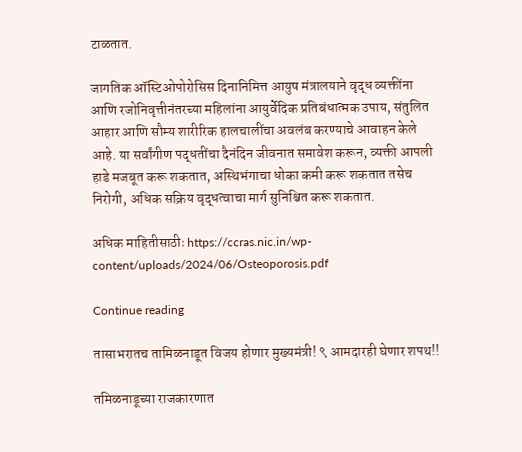टाळतात.

जागतिक ऑस्टिओपोरोसिस दिनानिमित्त आयुष मंत्रालयाने वृद्ध व्यक्तींना आणि रजोनिवृत्तीनंतरच्या महिलांना आयुर्वेदिक प्रतिबंधात्मक उपाय, संतुलित आहार आणि सौम्य शारीरिक हालचालींचा अवलंब करण्याचे आवाहन केले आहे. या सर्वांगीण पद्धतींचा दैनंदिन जीवनात समावेश करून, व्यक्ती आपली हाडे मजबूत करू शकतात, अस्थिभंगाचा धोका कमी करू शकतात तसेच निरोगी, अधिक सक्रिय वृद्धत्वाचा मार्ग सुनिश्चित करू शकतात.

अधिक माहितीसाठीः https://ccras.nic.in/wp-content/uploads/2024/06/Osteoporosis.pdf

Continue reading

तासाभरातच तामिळनाडूत विजय होणार मुख्यमंत्री! ९ आमदारही घेणार शपथ!!

तमिळनाडूच्या राजकारणात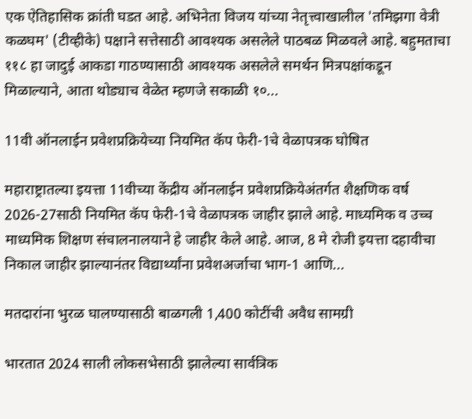एक ऐतिहासिक क्रांती घडत आहे. अभिनेता विजय यांच्या नेतृत्त्वाखालील 'तमिझगा वेत्री कळघम' (टीव्हीके) पक्षाने सत्तेसाठी आवश्यक असलेले पाठबळ मिळवले आहे. बहुमताचा ११८ हा जादुई आकडा गाठण्यासाठी आवश्यक असलेले समर्थन मित्रपक्षांकडून मिळाल्याने, आता थोड्याच वेळेत म्हणजे सकाळी १०...

11वी ऑनलाईन प्रवेशप्रक्रियेच्या नियमित कॅप फेरी-1चे वेळापत्रक घोषित

महाराष्ट्रातल्या इयत्ता 11वीच्या केंद्रीय ऑनलाईन प्रवेशप्रक्रियेअंतर्गत शैक्षणिक वर्ष 2026-27साठी नियमित कॅप फेरी-1चे वेळापत्रक जाहीर झाले आहे. माध्यमिक व उच्च माध्यमिक शिक्षण संचालनालयाने हे जाहीर केले आहे. आज, 8 मे रोजी इयत्ता दहावीचा निकाल जाहीर झाल्यानंतर विद्यार्थ्यांना प्रवेशअर्जाचा भाग-1 आणि...

मतदारांना भुरळ घालण्यासाठी बाळगली 1,400 कोटींची अवैध सामग्री

भारतात 2024 साली लोकसभेसाठी झालेल्या सार्वत्रिक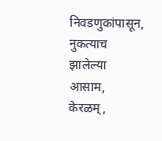निवडणुकांपासून, नुकत्याच झालेल्या आसाम, केरळम्,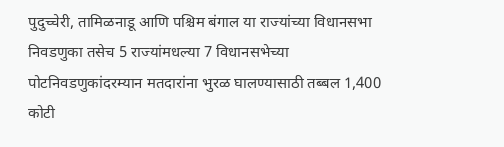पुदुच्चेरी, तामिळनाडू आणि पश्चिम बंगाल या राज्यांच्या विधानसभा निवडणुका तसेच 5 राज्यांमधल्या 7 विधानसभेच्या पोटनिवडणुकांदरम्यान मतदारांना भुरळ घालण्यासाठी तब्बल 1,400 कोटी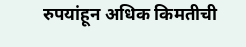रुपयांहून अधिक किमतीची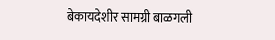बेकायदेशीर सामग्री बाळगली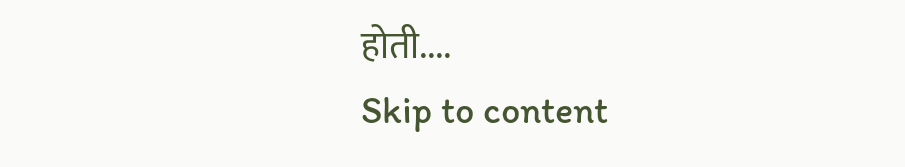होती....
Skip to content